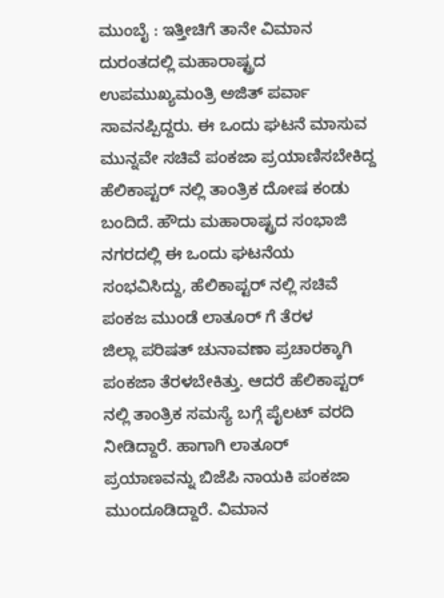ಮುಂಬೈ : ಇತ್ತೀಚಿಗೆ ತಾನೇ ವಿಮಾನ ದುರಂತದಲ್ಲಿ ಮಹಾರಾಷ್ಟ್ರದ ಉಪಮುಖ್ಯಮಂತ್ರಿ ಅಜಿತ್ ಪರ್ವಾ ಸಾವನಪ್ಪಿದ್ದರು. ಈ ಒಂದು ಘಟನೆ ಮಾಸುವ ಮುನ್ನವೇ ಸಚಿವೆ ಪಂಕಜಾ ಪ್ರಯಾಣಿಸಬೇಕಿದ್ದ ಹೆಲಿಕಾಪ್ಟರ್ ನಲ್ಲಿ ತಾಂತ್ರಿಕ ದೋಷ ಕಂಡು ಬಂದಿದೆ. ಹೌದು ಮಹಾರಾಷ್ಟ್ರದ ಸಂಭಾಜಿ ನಗರದಲ್ಲಿ ಈ ಒಂದು ಘಟನೆಯ ಸಂಭವಿಸಿದ್ದು, ಹೆಲಿಕಾಪ್ಟರ್ ನಲ್ಲಿ ಸಚಿವೆ ಪಂಕಜ ಮುಂಡೆ ಲಾತೂರ್ ಗೆ ತೆರಳ
ಜಿಲ್ಲಾ ಪರಿಷತ್ ಚುನಾವಣಾ ಪ್ರಚಾರಕ್ಕಾಗಿ ಪಂಕಜಾ ತೆರಳಬೇಕಿತ್ತು. ಆದರೆ ಹೆಲಿಕಾಪ್ಟರ್ ನಲ್ಲಿ ತಾಂತ್ರಿಕ ಸಮಸ್ಯೆ ಬಗ್ಗೆ ಪೈಲಟ್ ವರದಿ ನೀಡಿದ್ದಾರೆ. ಹಾಗಾಗಿ ಲಾತೂರ್ ಪ್ರಯಾಣವನ್ನು ಬಿಜೆಪಿ ನಾಯಕಿ ಪಂಕಜಾ ಮುಂದೂಡಿದ್ದಾರೆ. ವಿಮಾನ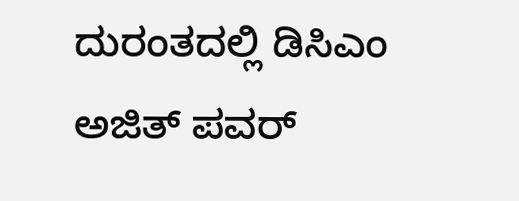ದುರಂತದಲ್ಲಿ ಡಿಸಿಎಂ ಅಜಿತ್ ಪವರ್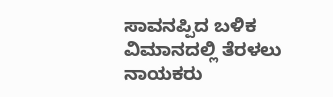ಸಾವನಪ್ಪಿದ ಬಳಿಕ ವಿಮಾನದಲ್ಲಿ ತೆರಳಲು ನಾಯಕರು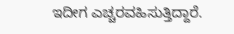ಇದೀಗ ಎಚ್ಚರವಹಿಸುತ್ತಿದ್ದಾರೆ.